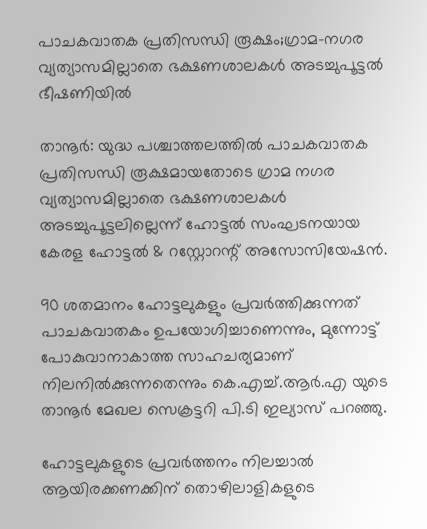പാചകവാതക പ്രതിസന്ധി രൂക്ഷം;ഗ്രാമ-നഗര വ്യത്യാസമില്ലാതെ ഭക്ഷണശാലകള്‍ അടച്ചുപൂട്ടല്‍ ഭീഷണിയില്‍

താനൂർ: യുദ്ധ പശ്ചാത്തലത്തിൽ പാചകവാതക പ്രതിസന്ധി രൂക്ഷമായതോടെ ഗ്രാമ നഗര വ്യത്യാസമില്ലാതെ ഭക്ഷണശാലകൾ അടച്ചുപൂട്ടലില്ലെന്ന് ഹോട്ടൽ സംഘടനയായ കേരള ഹോട്ടൽ & റസ്റ്റോറന്റ് അസോസിയേഷൻ.

90 ശതമാനം ഹോട്ടലുകളും പ്രവർത്തിക്കുന്നത് പാചകവാതകം ഉപയോഗിച്ചാണെന്നും, മുന്നോട്ട് പോകുവാനാകാത്ത സാഹചര്യമാണ് നിലനിൽക്കുന്നതെന്നും കെ.എച്ച്.ആർ.എ യുടെ താനൂർ മേഖല സെക്രട്ടറി പി.ടി ഇല്യാസ് പറഞ്ഞു.

ഹോട്ടലുകളുടെ പ്രവർത്തനം നിലച്ചാൽ ആയിരക്കണക്കിന് തൊഴിലാളികളുടെ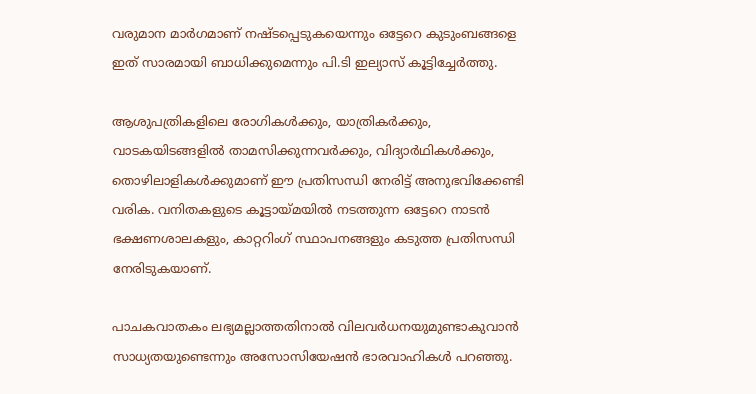വരുമാന മാർഗമാണ് നഷ്ടപ്പെടുകയെന്നും ഒട്ടേറെ കുടുംബങ്ങളെ ഇത് സാരമായി ബാധിക്കുമെന്നും പി.ടി ഇല്യാസ് കൂട്ടിച്ചേർത്തു.

ആശുപത്രികളിലെ രോഗികൾക്കും, യാത്രികർക്കും, വാടകയിടങ്ങളിൽ താമസിക്കുന്നവർക്കും, വിദ്യാർഥികൾക്കും, തൊഴിലാളികൾക്കുമാണ് ഈ പ്രതിസന്ധി നേരിട്ട് അനുഭവിക്കേണ്ടി വരിക. വനിതകളുടെ കൂട്ടായ്മയിൽ നടത്തുന്ന ഒട്ടേറെ നാടൻ ഭക്ഷണശാലകളും, കാറ്ററിംഗ് സ്ഥാപനങ്ങളും കടുത്ത പ്രതിസന്ധി നേരിടുകയാണ്.

പാചകവാതകം ലഭ്യമല്ലാത്തതിനാൽ വിലവർധനയുമുണ്ടാകുവാൻ സാധ്യതയുണ്ടെന്നും അസോസിയേഷൻ ഭാരവാഹികൾ പറഞ്ഞു.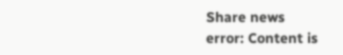Share news
error: Content is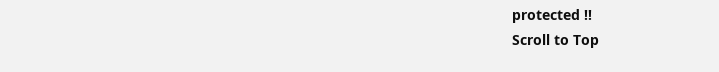protected !!
Scroll to Top